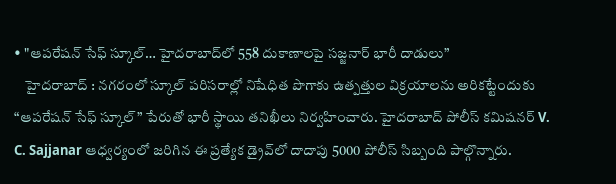• "ఆపరేషన్ సేఫ్ స్కూల్… హైదరాబాద్‌లో 558 దుకాణాలపై సజ్జనార్ భారీ దాడులు”
    హైదరాబాద్ : నగరంలో స్కూల్ పరిసరాల్లో నిషేధిత పొగాకు ఉత్పత్తుల విక్రయాలను అరికట్టేందుకు “ఆపరేషన్ సేఫ్ స్కూల్” పేరుతో భారీ స్థాయి తనిఖీలు నిర్వహించారు. హైదరాబాద్ పోలీస్ కమిషనర్ V. C. Sajjanar ఆధ్వర్యంలో జరిగిన ఈ ప్రత్యేక డ్రైవ్‌లో దాదాపు 5000 పోలీస్ సిబ్బంది పాల్గొన్నారు.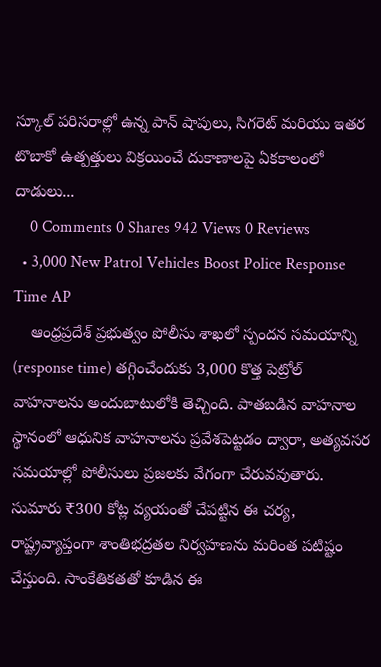స్కూల్ పరిసరాల్లో ఉన్న పాన్ షాపులు, సిగరెట్ మరియు ఇతర టొబాకో ఉత్పత్తులు విక్రయించే దుకాణాలపై ఏకకాలంలో దాడులు...
    0 Comments 0 Shares 942 Views 0 Reviews
  • 3,000 New Patrol Vehicles Boost Police Response Time AP
    ఆంధ్రప్రదేశ్ ప్రభుత్వం పోలీసు శాఖలో స్పందన సమయాన్ని (response time) తగ్గించేందుకు 3,000 కొత్త పెట్రోల్ వాహనాలను అందుబాటులోకి తెచ్చింది. పాతబడిన వాహనాల స్థానంలో ఆధునిక వాహనాలను ప్రవేశపెట్టడం ద్వారా, అత్యవసర సమయాల్లో పోలీసులు ప్రజలకు వేగంగా చేరువవుతారు. సుమారు ₹300 కోట్ల వ్యయంతో చేపట్టిన ఈ చర్య, రాష్ట్రవ్యాప్తంగా శాంతిభద్రతల నిర్వహణను మరింత పటిష్టం చేస్తుంది. సాంకేతికతతో కూడిన ఈ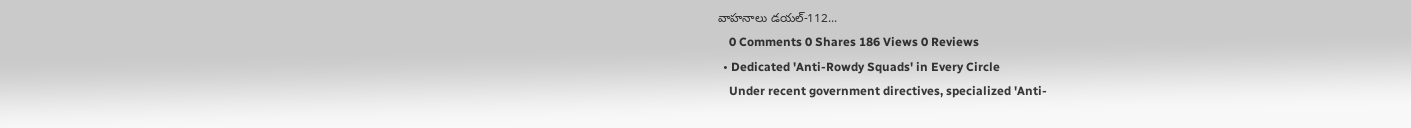వాహనాలు డయల్-112...
    0 Comments 0 Shares 186 Views 0 Reviews
  • Dedicated 'Anti-Rowdy Squads' in Every Circle
    Under recent government directives, specialized 'Anti-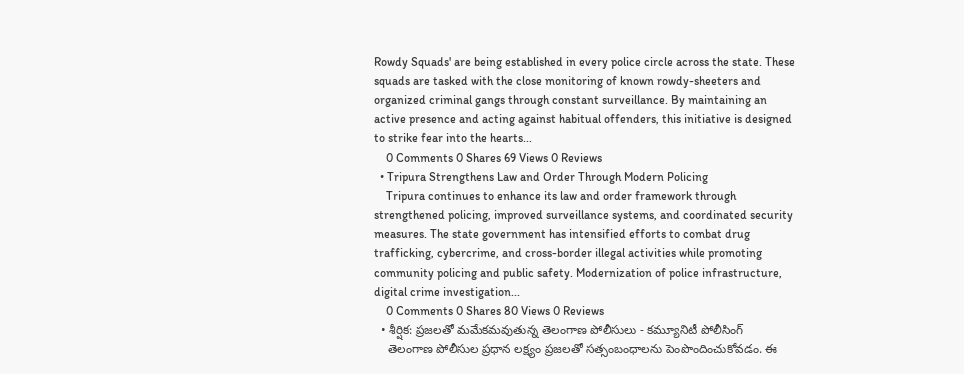Rowdy Squads' are being established in every police circle across the state. These squads are tasked with the close monitoring of known rowdy-sheeters and organized criminal gangs through constant surveillance. By maintaining an active presence and acting against habitual offenders, this initiative is designed to strike fear into the hearts...
    0 Comments 0 Shares 69 Views 0 Reviews
  • Tripura Strengthens Law and Order Through Modern Policing
    Tripura continues to enhance its law and order framework through strengthened policing, improved surveillance systems, and coordinated security measures. The state government has intensified efforts to combat drug trafficking, cybercrime, and cross-border illegal activities while promoting community policing and public safety. Modernization of police infrastructure, digital crime investigation...
    0 Comments 0 Shares 80 Views 0 Reviews
  • శీర్షిక: ప్రజలతో మమేకమవుతున్న తెలంగాణ పోలీసులు - కమ్యూనిటీ పోలీసింగ్
    తెలంగాణ పోలీసుల ప్రధాన లక్ష్యం ప్రజలతో సత్సంబంధాలను పెంపొందించుకోవడం. ఈ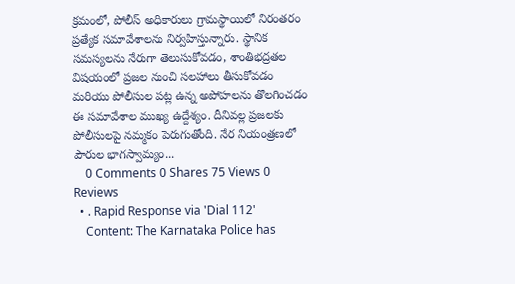క్రమంలో, పోలీస్ అధికారులు గ్రామస్థాయిలో నిరంతరం ప్రత్యేక సమావేశాలను నిర్వహిస్తున్నారు. స్థానిక సమస్యలను నేరుగా తెలుసుకోవడం, శాంతిభద్రతల విషయంలో ప్రజల నుంచి సలహాలు తీసుకోవడం మరియు పోలీసుల పట్ల ఉన్న అపోహలను తొలగించడం ఈ సమావేశాల ముఖ్య ఉద్దేశ్యం. దీనివల్ల ప్రజలకు పోలీసులపై నమ్మకం పెరుగుతోంది. నేర నియంత్రణలో పౌరుల భాగస్వామ్యం...
    0 Comments 0 Shares 75 Views 0 Reviews
  • . Rapid Response via 'Dial 112'
    Content: The Karnataka Police has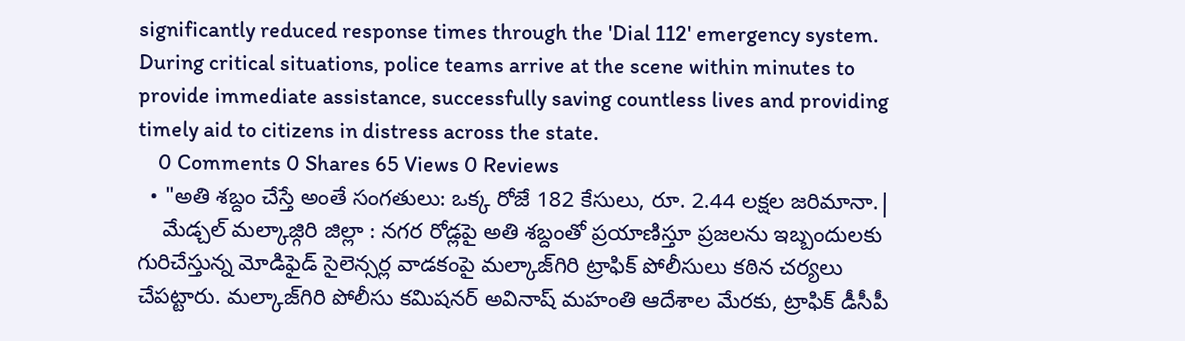significantly reduced response times through the 'Dial 112' emergency system. During critical situations, police teams arrive at the scene within minutes to provide immediate assistance, successfully saving countless lives and providing timely aid to citizens in distress across the state.
    0 Comments 0 Shares 65 Views 0 Reviews
  • "అతి శబ్దం చేస్తే అంతే సంగతులు: ఒక్క రోజే 182 కేసులు, రూ. 2.44 లక్షల జరిమానా.|
    మేడ్చల్ మల్కాజ్గిరి జిల్లా : నగర రోడ్లపై అతి శబ్దంతో ప్రయాణిస్తూ ప్రజలను ఇబ్బందులకు గురిచేస్తున్న మోడిఫైడ్ సైలెన్సర్ల వాడకంపై మల్కాజ్‌గిరి ట్రాఫిక్ పోలీసులు కఠిన చర్యలు చేపట్టారు. మల్కాజ్‌గిరి పోలీసు కమిషనర్ అవినాష్ మహంతి ఆదేశాల మేరకు, ట్రాఫిక్ డీసీపీ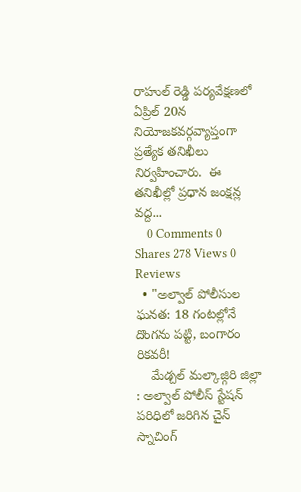రాహుల్ రెడ్డి పర్యవేక్షణలో ఏప్రిల్ 20న నియోజకవర్గవ్యాప్తంగా ప్రత్యేక తనిఖీలు నిర్వహించారు.  ఈ తనిఖీల్లో ప్రధాన జంక్షన్ల వద్ద...
    0 Comments 0 Shares 278 Views 0 Reviews
  • "అల్వాల్ పోలీసుల ఘనత: 18 గంటల్లోనే దొంగను పట్టి, బంగారం రికవరీ!
    మేడ్చల్ మల్కాజ్గిరి జిల్లా : అల్వాల్ పోలీస్ స్టేషన్ పరిధిలో జరిగిన చైన్ స్నాచింగ్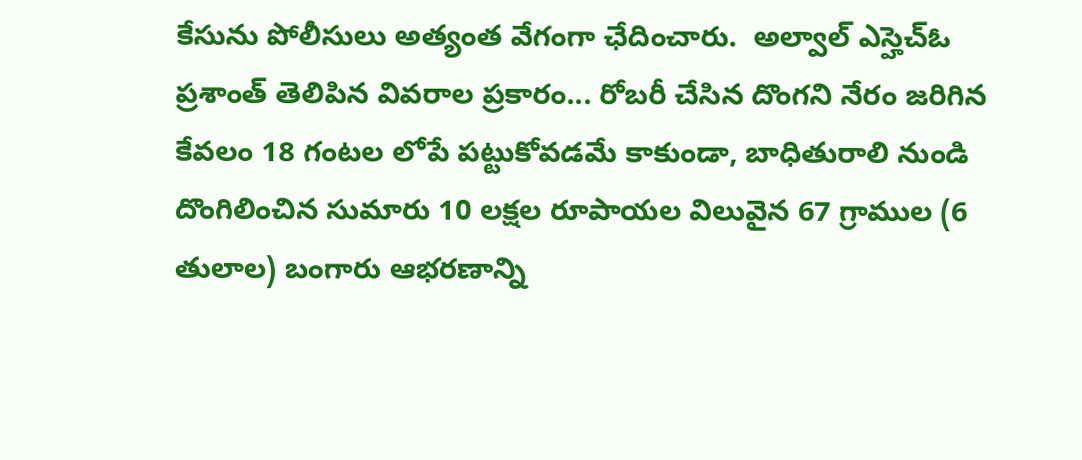కేసును పోలీసులు అత్యంత వేగంగా ఛేదించారు.  అల్వాల్ ఎస్హెచ్ఓ ప్రశాంత్ తెలిపిన వివరాల ప్రకారం... రోబరీ చేసిన దొంగని నేరం జరిగిన కేవలం 18 గంటల లోపే పట్టుకోవడమే కాకుండా, బాధితురాలి నుండి దొంగిలించిన సుమారు 10 లక్షల రూపాయల విలువైన 67 గ్రాముల (6 తులాల) బంగారు ఆభరణాన్ని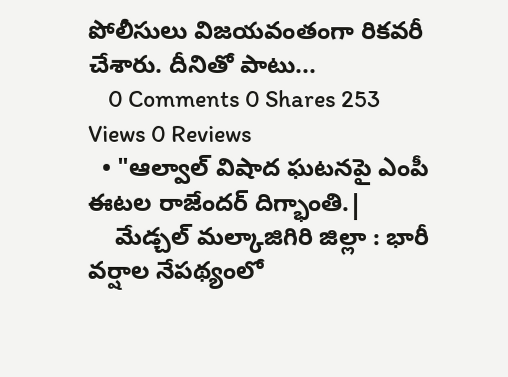పోలీసులు విజయవంతంగా రికవరీ చేశారు. దీనితో పాటు...
    0 Comments 0 Shares 253 Views 0 Reviews
  • "ఆల్వాల్ విషాద ఘటనపై ఎంపీ ఈటల రాజేందర్ దిగ్భాంతి.|
    మేడ్చల్ మల్కాజిగిరి జిల్లా : భారీ వర్షాల నేపథ్యంలో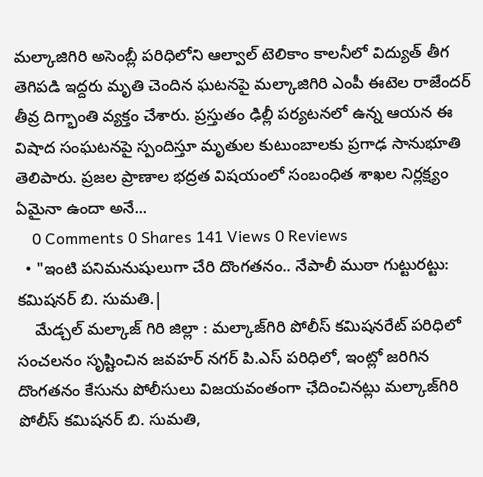మల్కాజిగిరి అసెంబ్లీ పరిధిలోని ఆల్వాల్ టెలికాం కాలనీలో విద్యుత్ తీగ తెగిపడి ఇద్దరు మృతి చెందిన ఘటనపై మల్కాజిగిరి ఎంపీ ఈటెల రాజేందర్ తీవ్ర దిగ్భాంతి వ్యక్తం చేశారు. ప్రస్తుతం ఢిల్లీ పర్యటనలో ఉన్న ఆయన ఈ విషాద సంఘటనపై స్పందిస్తూ మృతుల కుటుంబాలకు ప్రగాఢ సానుభూతి తెలిపారు. ప్రజల ప్రాణాల భద్రత విషయంలో సంబంధిత శాఖల నిర్లక్ష్యం ఏమైనా ఉందా అనే...
    0 Comments 0 Shares 141 Views 0 Reviews
  • "ఇంటి పనిమనుషులుగా చేరి దొంగతనం.. నేపాలీ ముఠా గుట్టురట్టు: కమిషనర్ బి. సుమతి.|
    మేడ్చల్ మల్కాజ్ గిరి జిల్లా : మల్కాజ్‌గిరి పోలీస్ కమిషనరేట్ పరిధిలో సంచలనం సృష్టించిన జవహర్ నగర్ పి.ఎస్ పరిధిలో, ఇంట్లో జరిగిన దొంగతనం కేసును పోలీసులు విజయవంతంగా ఛేదించినట్లు మల్కాజ్‌గిరి పోలీస్ కమిషనర్ బి. సుమతి,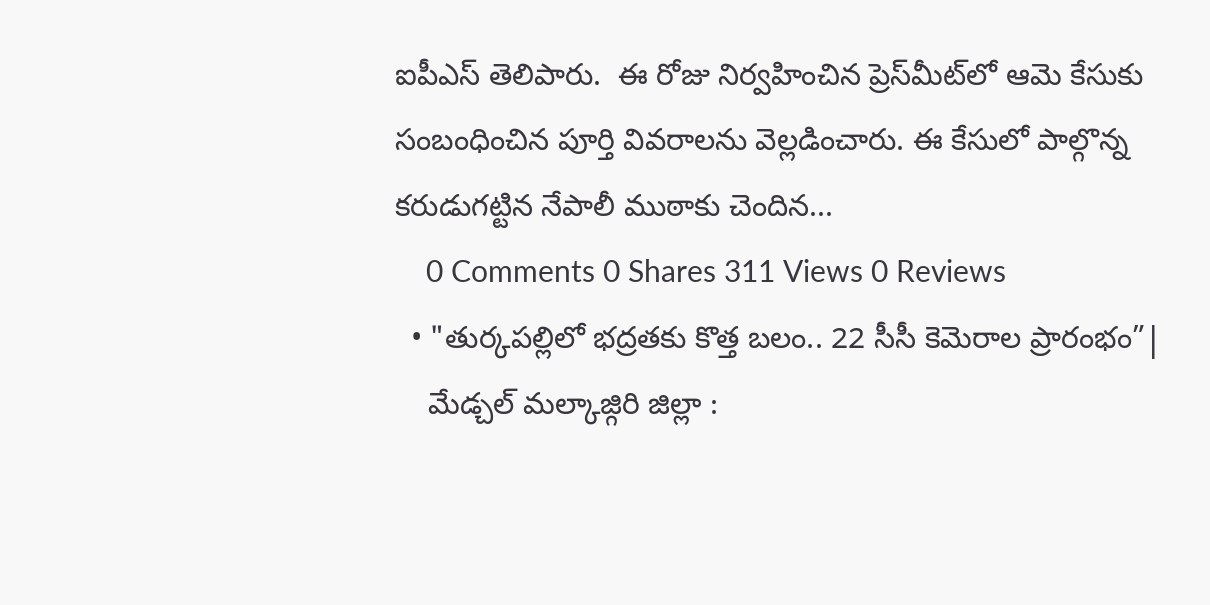ఐపీఎస్ తెలిపారు.  ఈ రోజు నిర్వహించిన ప్రెస్‌మీట్‌లో ఆమె కేసుకు సంబంధించిన పూర్తి వివరాలను వెల్లడించారు. ఈ కేసులో పాల్గొన్న కరుడుగట్టిన నేపాలీ ముఠాకు చెందిన...
    0 Comments 0 Shares 311 Views 0 Reviews
  • "తుర్కపల్లిలో భద్రతకు కొత్త బలం.. 22 సీసీ కెమెరాల ప్రారంభం”|
    మేడ్చల్ మల్కాజ్గిరి జిల్లా :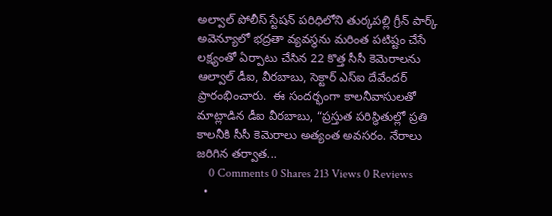అల్వాల్ పోలీస్ స్టేషన్ పరిధిలోని తుర్కపల్లి గ్రీన్ పార్క్ అవెన్యూలో భద్రతా వ్యవస్థను మరింత పటిష్టం చేసే లక్ష్యంతో ఏర్పాటు చేసిన 22 కొత్త సీసీ కెమెరాలను ఆల్వాల్ డీఐ, వీరబాబు, సెక్టార్ ఎస్‌ఐ దేవేందర్ ప్రారంభించారు.  ఈ సందర్భంగా కాలనీవాసులతో మాట్లాడిన డీఐ వీరబాబు, “ప్రస్తుత పరిస్థితుల్లో ప్రతి కాలనీకి సీసీ కెమెరాలు అత్యంత అవసరం. నేరాలు జరిగిన తర్వాత...
    0 Comments 0 Shares 213 Views 0 Reviews
  •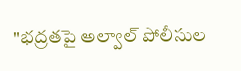"భద్రతపై అల్వాల్ పోలీసుల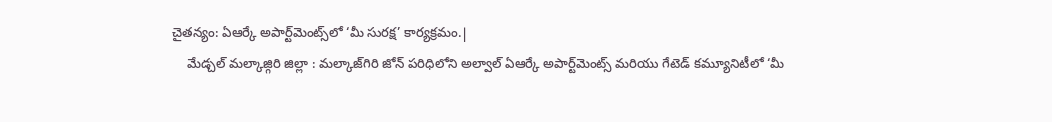చైతన్యం: ఏఆర్కే అపార్ట్‌మెంట్స్‌లో ‘మీ సురక్ష’ కార్యక్రమం.|
    మేడ్చల్ మల్కాజ్గిరి జిల్లా : మల్కాజ్‌గిరి జోన్ పరిధిలోని అల్వాల్ ఏఆర్కే అపార్ట్‌మెంట్స్ మరియు గేటెడ్ కమ్యూనిటీలో ‘మీ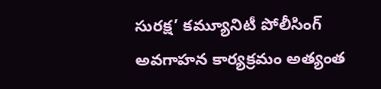సురక్ష’ కమ్యూనిటీ పోలీసింగ్ అవగాహన కార్యక్రమం అత్యంత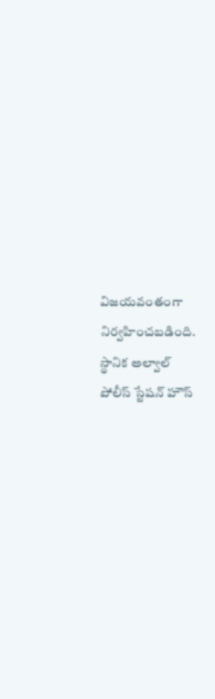విజయవంతంగా నిర్వహించబడింది. స్థానిక అల్వాల్ పోలీస్ స్టేషన్ హౌస్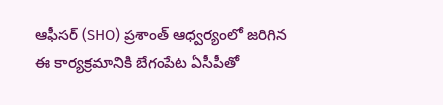ఆఫీసర్ (SHO) ప్రశాంత్ ఆధ్వర్యంలో జరిగిన ఈ కార్యక్రమానికి బేగంపేట ఏసీపీతో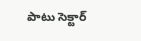పాటు సెక్టార్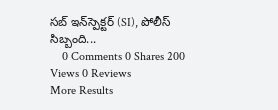సబ్ ఇన్‌స్పెక్టర్ (SI), పోలీస్ సిబ్బంది...
    0 Comments 0 Shares 200 Views 0 Reviews
More Results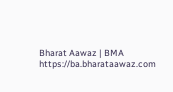Bharat Aawaz | BMA https://ba.bharataawaz.com